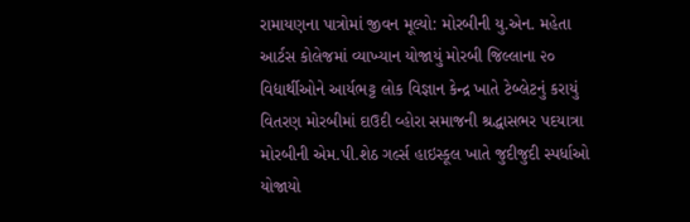રામાયણના પાત્રોમાં જીવન મૂલ્યો: મોરબીની યુ.એન. મહેતા આર્ટસ કોલેજમાં વ્યાખ્યાન યોજાયું મોરબી જિલ્લાના ૨૦ વિદ્યાર્થીઓને આર્યભટ્ટ લોક વિજ્ઞાન કેન્દ્ર ખાતે ટેબ્લેટનું કરાયું વિતરણ મોરબીમાં દાઉદી વ્હોરા સમાજની શ્રદ્ધાસભર પદયાત્રા મોરબીની એમ.પી.શેઠ ગર્લ્સ હાઇસ્કૂલ ખાતે જુદીજુદી સ્પર્ધાઓ યોજાયો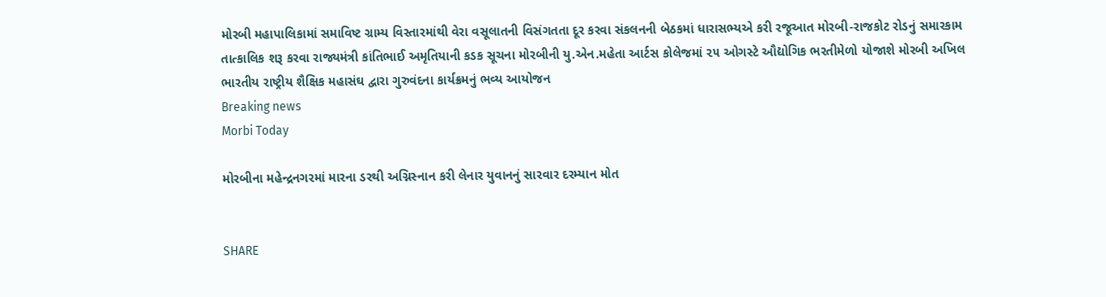મોરબી મહાપાલિકામાં સમાવિષ્ટ ગ્રામ્ય વિસ્તારમાંથી વેરા વસૂલાતની વિસંગતતા દૂર કરવા સંકલનની બેઠકમાં ધારાસભ્યએ કરી રજૂઆત મોરબી-રાજકોટ રોડનું સમારકામ તાત્કાલિક શરૂ કરવા રાજ્યમંત્રી કાંતિભાઈ અમૃતિયાની કડક સૂચના મોરબીની યુ.એન.મહેતા આર્ટસ કોલેજમાં ૨૫ ઓગસ્ટે ઔદ્યોગિક ભરતીમેળો યોજાશે મોરબી અખિલ ભારતીય રાષ્ટ્રીય શૈક્ષિક મહાસંઘ દ્વારા ગુરુવંદના કાર્યક્રમનું ભવ્ય આયોજન
Breaking news
Morbi Today

મોરબીના મહેન્દ્રનગરમાં મારના ડરથી અગ્નિસ્નાન કરી લેનાર યુવાનનું સારવાર દરમ્યાન મોત


SHARE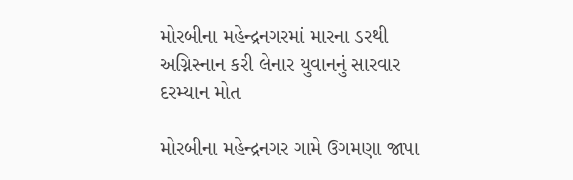મોરબીના મહેન્દ્રનગરમાં મારના ડરથી અગ્નિસ્નાન કરી લેનાર યુવાનનું સારવાર દરમ્યાન મોત

મોરબીના મહેન્દ્રનગર ગામે ઉગમણા જાપા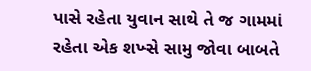પાસે રહેતા યુવાન સાથે તે જ ગામમાં રહેતા એક શખ્સે સામુ જોવા બાબતે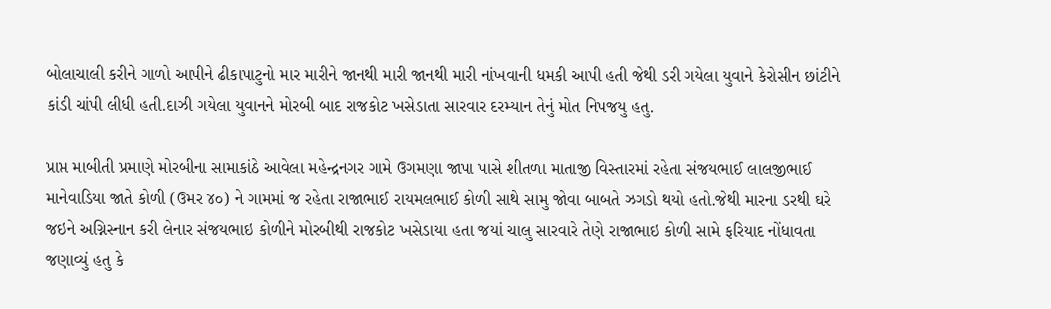બોલાચાલી કરીને ગાળો આપીને ઢીકાપાટુનો માર મારીને જાનથી મારી જાનથી મારી નાંખવાની ધમકી આપી હતી જેથી ડરી ગયેલા યુવાને કેરોસીન છાંટીને કાંડી ચાંપી લીધી હતી.દાઝી ગયેલા યુવાનને મોરબી બાદ રાજકોટ ખસેડાતા સારવાર દરમ્યાન તેનું મોત નિપજયુ હતુ.

પ્રાપ્ત માબીતી પ્રમાણે મોરબીના સામાકાંઠે આવેલા મહેન્દ્રનગર ગામે ઉગમણા જાપા પાસે શીતળા માતાજી વિસ્તારમાં રહેતા સંજયભાઈ લાલજીભાઈ માનેવાડિયા જાતે કોળી (ઉમર ૪૦) ને ગામમાં જ રહેતા રાજાભાઈ રાયમલભાઈ કોળી સાથે સામુ જોવા બાબતે ઝગડો થયો હતો.જેથી મારના ડરથી ઘરે જઇને અગ્નિસ્નાન કરી લેનાર સંજયભાઇ કોળીને મોરબીથી રાજકોટ ખસેડાયા હતા જયાં ચાલુ સારવારે તેણે રાજાભાઇ કોળી સામે ફરિયાદ નોંધાવતા જણાવ્યું હતુ કે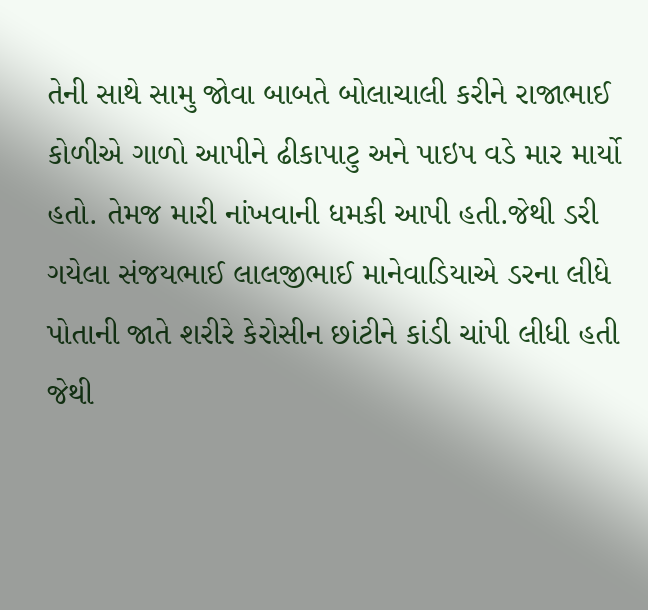તેની સાથે સામુ જોવા બાબતે બોલાચાલી કરીને રાજાભાઈ કોળીએ ગાળો આપીને ઢીકાપાટુ અને પાઇપ વડે માર માર્યો હતો. તેમજ મારી નાંખવાની ધમકી આપી હતી.જેથી ડરી ગયેલા સંજયભાઈ લાલજીભાઈ માનેવાડિયાએ ડરના લીધે પોતાની જાતે શરીરે કેરોસીન છાંટીને કાંડી ચાંપી લીધી હતી જેથી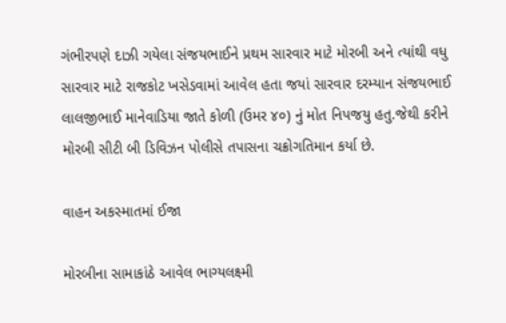ગંભીરપણે દાઝી ગયેલા સંજયભાઈને પ્રથમ સારવાર માટે મોરબી અને ત્યાંથી વધુ સારવાર માટે રાજકોટ ખસેડવામાં આવેલ હતા જયાં સારવાર દરમ્યાન સંજયભાઈ લાલજીભાઈ માનેવાડિયા જાતે કોળી (ઉમર ૪૦) નું મોત નિપજયુ હતુ.જેથી કરીને મોરબી સીટી બી ડિવિઝન પોલીસે તપાસના ચક્રોગતિમાન કર્યા છે.

વાહન અકસ્માતમાં ઈજા

મોરબીના સામાકાંઠે આવેલ ભાગ્યલક્ષ્મી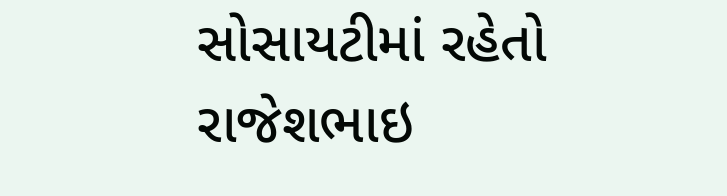સોસાયટીમાં રહેતો રાજેશભાઇ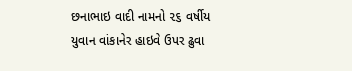છનાભાઇ વાદી નામનો ૨૬ વર્ષીય યુવાન વાંકાનેર હાઇવે ઉપર ઢુવા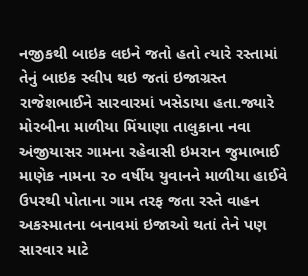નજીકથી બાઇક લઇને જતો હતો ત્યારે રસ્તામાં તેનું બાઇક સ્લીપ થઇ જતાં ઇજાગ્રસ્ત રાજેશભાઈને સારવારમાં ખસેડાયા હતા.જ્યારે મોરબીના માળીયા મિંયાણા તાલુકાના નવા અંજીયાસર ગામના રહેવાસી ઇમરાન જુમાભાઈ માણેક નામના ૨૦ વર્ષીય યુવાનને માળીયા હાઈવે ઉપરથી પોતાના ગામ તરફ જતા રસ્તે વાહન અકસ્માતના બનાવમાં ઇજાઓ થતાં તેને પણ સારવાર માટે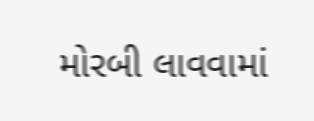મોરબી લાવવામાં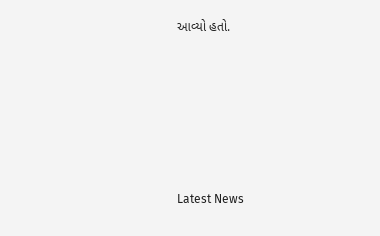આવ્યો હતો.






Latest News